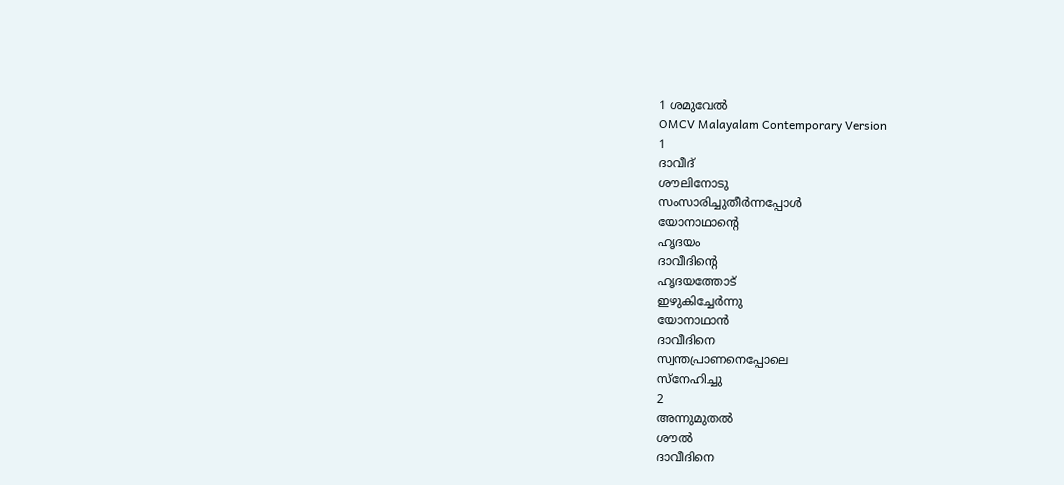1 ശമുവേൽ
OMCV Malayalam Contemporary Version
1
ദാവീദ്
ശൗലിനോടു
സംസാരിച്ചുതീർന്നപ്പോൾ
യോനാഥാന്റെ
ഹൃദയം
ദാവീദിന്റെ
ഹൃദയത്തോട്
ഇഴുകിച്ചേർന്നു
യോനാഥാൻ
ദാവീദിനെ
സ്വന്തപ്രാണനെപ്പോലെ
സ്നേഹിച്ചു
2
അന്നുമുതൽ
ശൗൽ
ദാവീദിനെ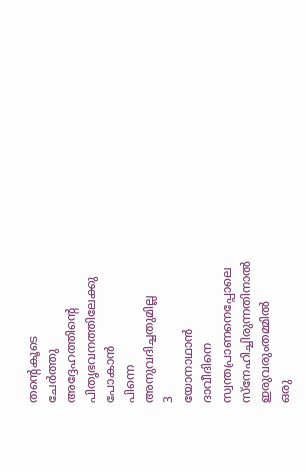തന്റെകൂടെ
ചേർത്തു
അദ്ദേഹത്തിന്റെ
പിതൃഭവനത്തിലേക്കു
പോകാൻ
പിന്നെ
അനുവദിച്ചതുമില്ല
3
യോനാഥാൻ
ദാവീദിനെ
സ്വന്തപ്രാണനെപ്പോലെ
സ്നേഹിച്ചിരുന്നതിനാൽ
ഇരുവരുംതമ്മിൽ
ഒരു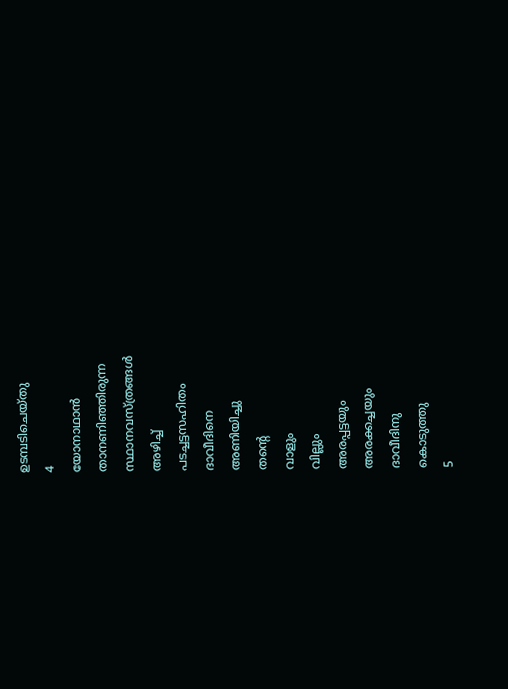ഉടമ്പടിചെയ്തു
4
യോനാഥാൻ
താനണിഞ്ഞിരുന്ന
സ്ഥാനവസ്ത്രങ്ങൾ
അഴിച്ച്
പടച്ചട്ടസഹിതം
ദാവീദിനെ
അണിയിച്ചു
തന്റെ
വാളും
വില്ലും
അരപ്പട്ടയും
അരക്കച്ചയും
ദാവീദിനു
കൊടുത്തു
5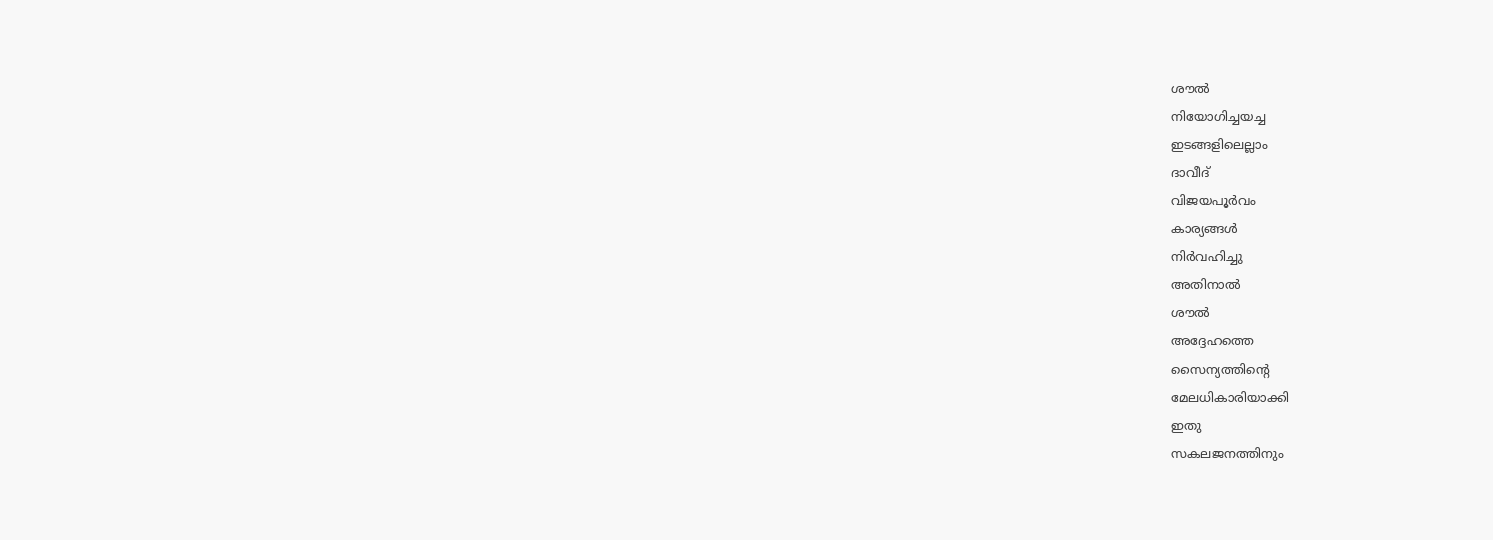ശൗൽ
നിയോഗിച്ചയച്ച
ഇടങ്ങളിലെല്ലാം
ദാവീദ്
വിജയപൂർവം
കാര്യങ്ങൾ
നിർവഹിച്ചു
അതിനാൽ
ശൗൽ
അദ്ദേഹത്തെ
സൈന്യത്തിന്റെ
മേലധികാരിയാക്കി
ഇതു
സകലജനത്തിനും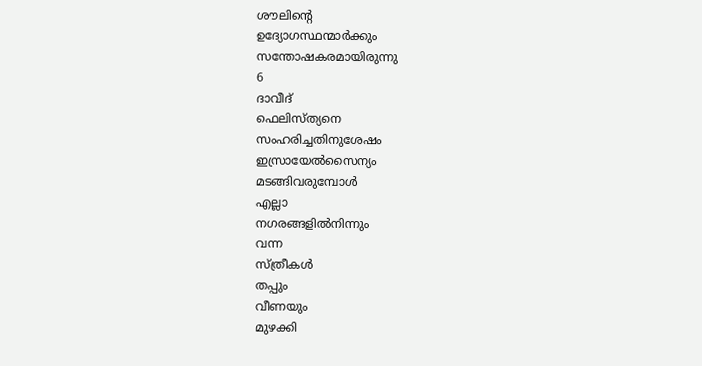ശൗലിന്റെ
ഉദ്യോഗസ്ഥന്മാർക്കും
സന്തോഷകരമായിരുന്നു
6
ദാവീദ്
ഫെലിസ്ത്യനെ
സംഹരിച്ചതിനുശേഷം
ഇസ്രായേൽസൈന്യം
മടങ്ങിവരുമ്പോൾ
എല്ലാ
നഗരങ്ങളിൽനിന്നും
വന്ന
സ്ത്രീകൾ
തപ്പും
വീണയും
മുഴക്കി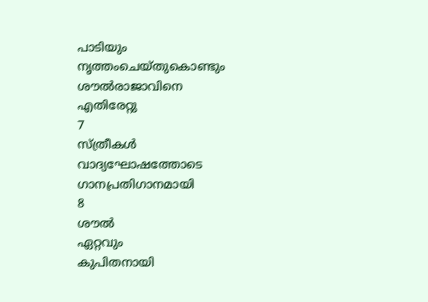പാടിയും
നൃത്തംചെയ്തുകൊണ്ടും
ശൗൽരാജാവിനെ
എതിരേറ്റു
7
സ്ത്രീകൾ
വാദ്യഘോഷത്തോടെ
ഗാനപ്രതിഗാനമായി
8
ശൗൽ
ഏറ്റവും
കുപിതനായി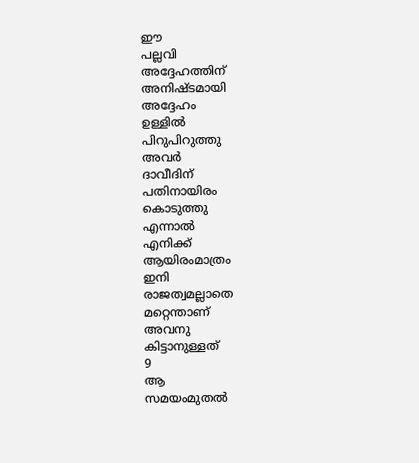ഈ
പല്ലവി
അദ്ദേഹത്തിന്
അനിഷ്ടമായി
അദ്ദേഹം
ഉള്ളിൽ
പിറുപിറുത്തു
അവർ
ദാവീദിന്
പതിനായിരം
കൊടുത്തു
എന്നാൽ
എനിക്ക്
ആയിരംമാത്രം
ഇനി
രാജത്വമല്ലാതെ
മറ്റെന്താണ്
അവനു
കിട്ടാനുള്ളത്
9
ആ
സമയംമുതൽ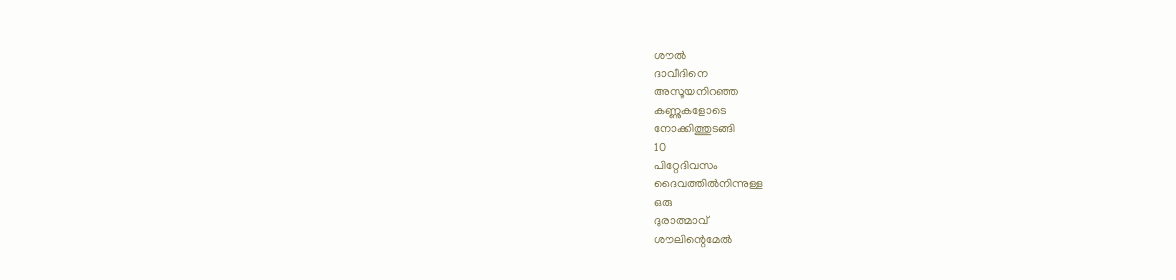ശൗൽ
ദാവീദിനെ
അസൂയനിറഞ്ഞ
കണ്ണുകളോടെ
നോക്കിത്തുടങ്ങി
10
പിറ്റേദിവസം
ദൈവത്തിൽനിന്നുള്ള
ഒരു
ദുരാത്മാവ്
ശൗലിന്റെമേൽ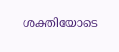ശക്തിയോടെ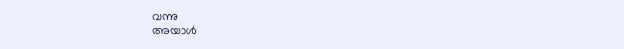വന്നു
അയാൾ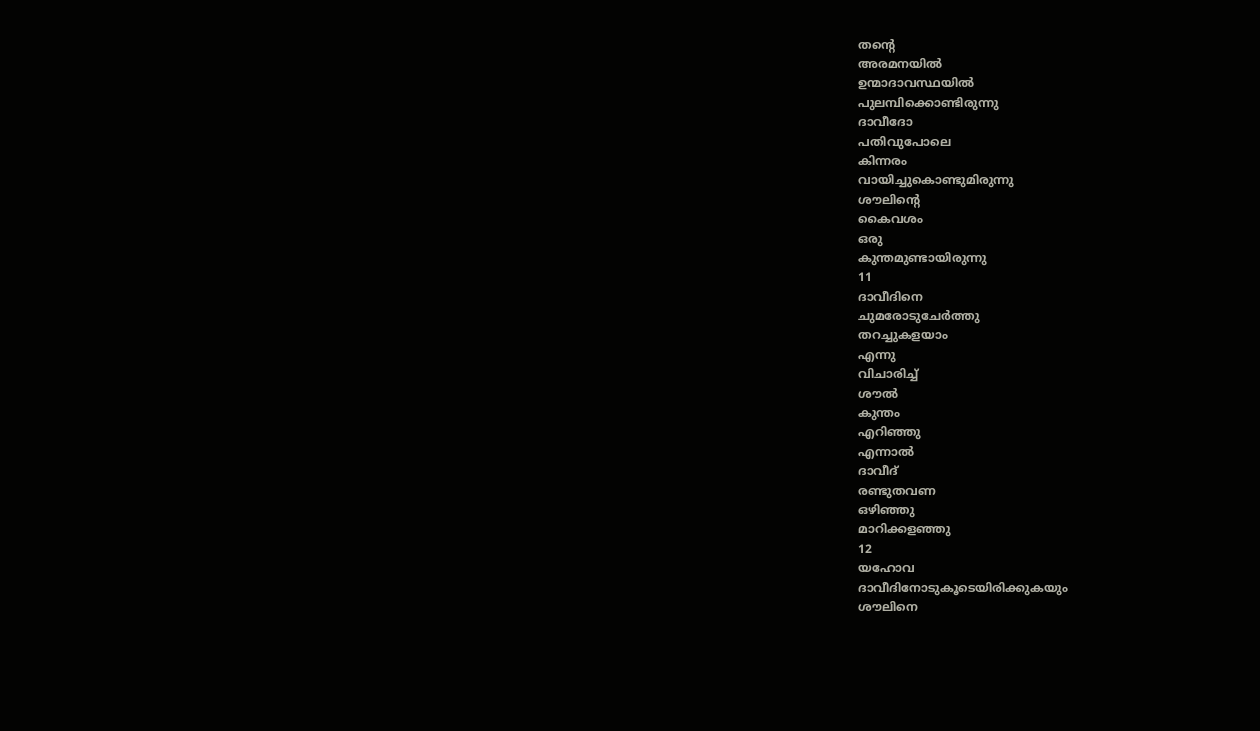തന്റെ
അരമനയിൽ
ഉന്മാദാവസ്ഥയിൽ
പുലമ്പിക്കൊണ്ടിരുന്നു
ദാവീദോ
പതിവുപോലെ
കിന്നരം
വായിച്ചുകൊണ്ടുമിരുന്നു
ശൗലിന്റെ
കൈവശം
ഒരു
കുന്തമുണ്ടായിരുന്നു
11
ദാവീദിനെ
ചുമരോടുചേർത്തു
തറച്ചുകളയാം
എന്നു
വിചാരിച്ച്
ശൗൽ
കുന്തം
എറിഞ്ഞു
എന്നാൽ
ദാവീദ്
രണ്ടുതവണ
ഒഴിഞ്ഞു
മാറിക്കളഞ്ഞു
12
യഹോവ
ദാവീദിനോടുകൂടെയിരിക്കുകയും
ശൗലിനെ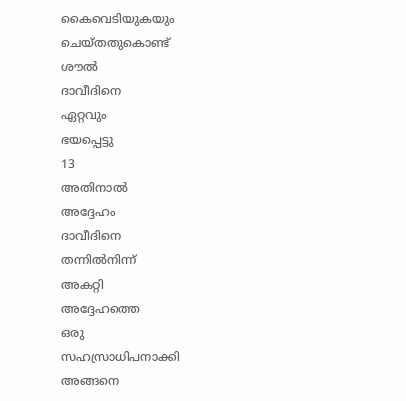കൈവെടിയുകയും
ചെയ്തതുകൊണ്ട്
ശൗൽ
ദാവീദിനെ
ഏറ്റവും
ഭയപ്പെട്ടു
13
അതിനാൽ
അദ്ദേഹം
ദാവീദിനെ
തന്നിൽനിന്ന്
അകറ്റി
അദ്ദേഹത്തെ
ഒരു
സഹസ്രാധിപനാക്കി
അങ്ങനെ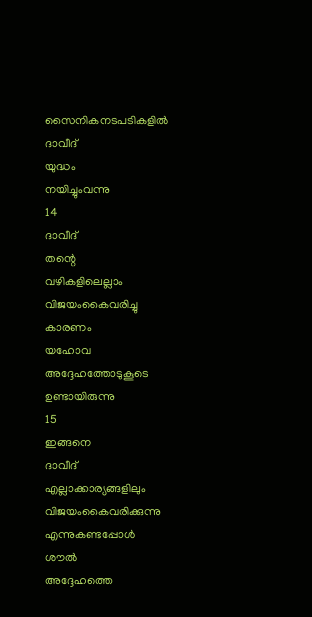സൈനികനടപടികളിൽ
ദാവീദ്
യുദ്ധം
നയിച്ചുംവന്നു
14
ദാവീദ്
തന്റെ
വഴികളിലെല്ലാം
വിജയംകൈവരിച്ചു
കാരണം
യഹോവ
അദ്ദേഹത്തോടുകൂടെ
ഉണ്ടായിരുന്നു
15
ഇങ്ങനെ
ദാവീദ്
എല്ലാക്കാര്യങ്ങളിലും
വിജയംകൈവരിക്കുന്നു
എന്നുകണ്ടപ്പോൾ
ശൗൽ
അദ്ദേഹത്തെ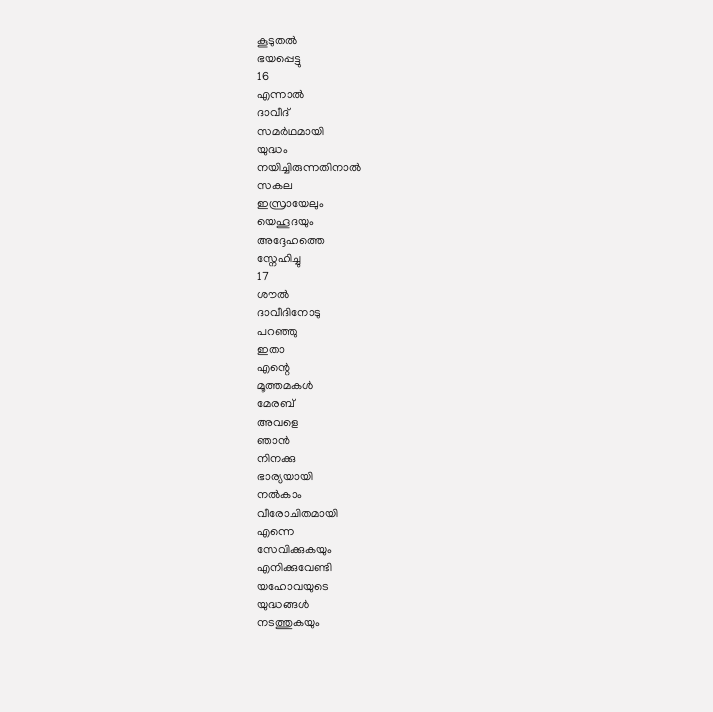കൂടുതൽ
ഭയപ്പെട്ടു
16
എന്നാൽ
ദാവീദ്
സമർഥമായി
യുദ്ധം
നയിച്ചിരുന്നതിനാൽ
സകല
ഇസ്രായേലും
യെഹൂദയും
അദ്ദേഹത്തെ
സ്നേഹിച്ചു
17
ശൗൽ
ദാവീദിനോടു
പറഞ്ഞു
ഇതാ
എന്റെ
മൂത്തമകൾ
മേരബ്
അവളെ
ഞാൻ
നിനക്കു
ഭാര്യയായി
നൽകാം
വീരോചിതമായി
എന്നെ
സേവിക്കുകയും
എനിക്കുവേണ്ടി
യഹോവയുടെ
യുദ്ധങ്ങൾ
നടത്തുകയും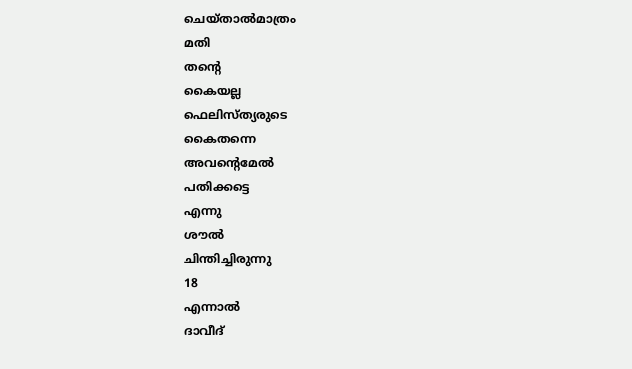ചെയ്താൽമാത്രം
മതി
തന്റെ
കൈയല്ല
ഫെലിസ്ത്യരുടെ
കൈതന്നെ
അവന്റെമേൽ
പതിക്കട്ടെ
എന്നു
ശൗൽ
ചിന്തിച്ചിരുന്നു
18
എന്നാൽ
ദാവീദ്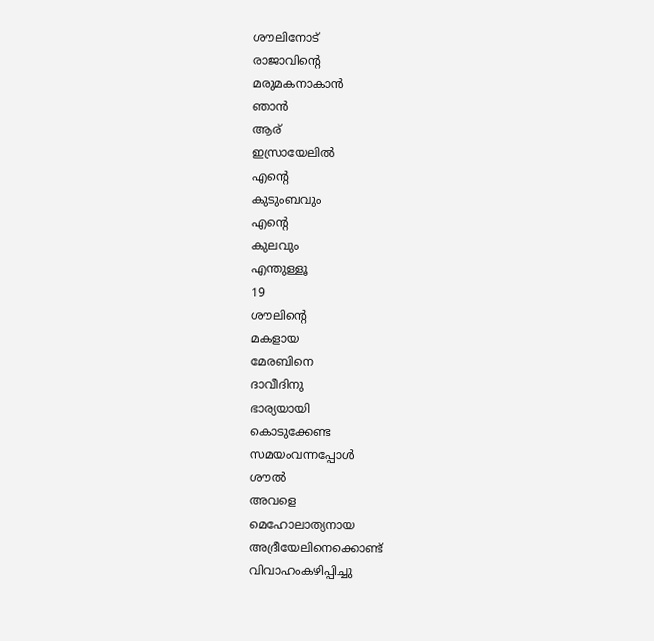ശൗലിനോട്
രാജാവിന്റെ
മരുമകനാകാൻ
ഞാൻ
ആര്
ഇസ്രായേലിൽ
എന്റെ
കുടുംബവും
എന്റെ
കുലവും
എന്തുള്ളൂ
19
ശൗലിന്റെ
മകളായ
മേരബിനെ
ദാവീദിനു
ഭാര്യയായി
കൊടുക്കേണ്ട
സമയംവന്നപ്പോൾ
ശൗൽ
അവളെ
മെഹോലാത്യനായ
അദ്രീയേലിനെക്കൊണ്ട്
വിവാഹംകഴിപ്പിച്ചു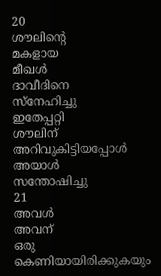20
ശൗലിന്റെ
മകളായ
മീഖൾ
ദാവീദിനെ
സ്നേഹിച്ചു
ഇതേപ്പറ്റി
ശൗലിന്
അറിവുകിട്ടിയപ്പോൾ
അയാൾ
സന്തോഷിച്ചു
21
അവൾ
അവന്
ഒരു
കെണിയായിരിക്കുകയും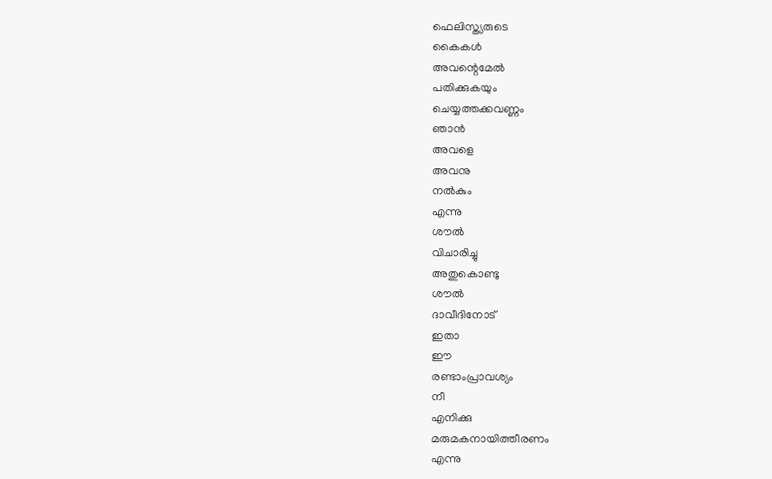ഫെലിസ്ത്യരുടെ
കൈകൾ
അവന്റെമേൽ
പതിക്കുകയും
ചെയ്യത്തക്കവണ്ണം
ഞാൻ
അവളെ
അവനു
നൽകും
എന്നു
ശൗൽ
വിചാരിച്ചു
അതുകൊണ്ടു
ശൗൽ
ദാവീദിനോട്
ഇതാ
ഈ
രണ്ടാംപ്രാവശ്യം
നീ
എനിക്കു
മരുമകനായിത്തീരണം
എന്നു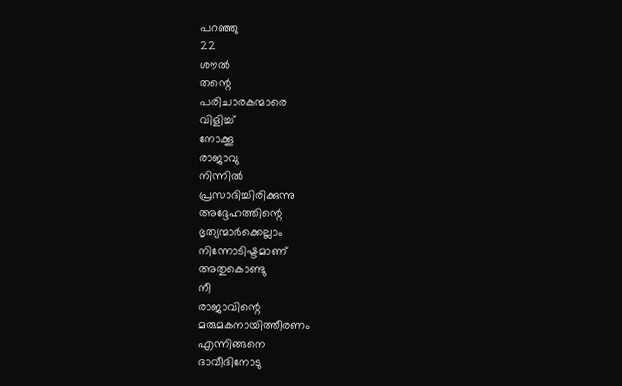പറഞ്ഞു
22
ശൗൽ
തന്റെ
പരിചാരകന്മാരെ
വിളിച്ച്
നോക്കൂ
രാജാവു
നിന്നിൽ
പ്രസാദിച്ചിരിക്കുന്നു
അദ്ദേഹത്തിന്റെ
ഭൃത്യന്മാർക്കെല്ലാം
നിന്നോടിഷ്ടമാണ്
അതുകൊണ്ടു
നീ
രാജാവിന്റെ
മരുമകനായിത്തീരണം
എന്നിങ്ങനെ
ദാവീദിനോടു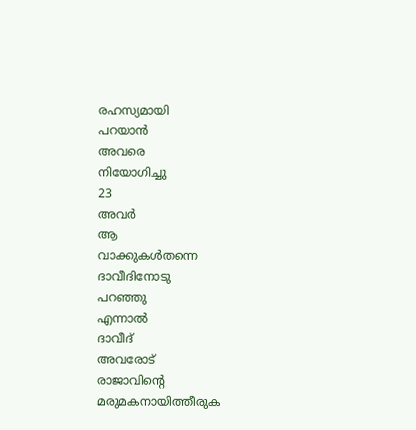രഹസ്യമായി
പറയാൻ
അവരെ
നിയോഗിച്ചു
23
അവർ
ആ
വാക്കുകൾതന്നെ
ദാവീദിനോടു
പറഞ്ഞു
എന്നാൽ
ദാവീദ്
അവരോട്
രാജാവിന്റെ
മരുമകനായിത്തീരുക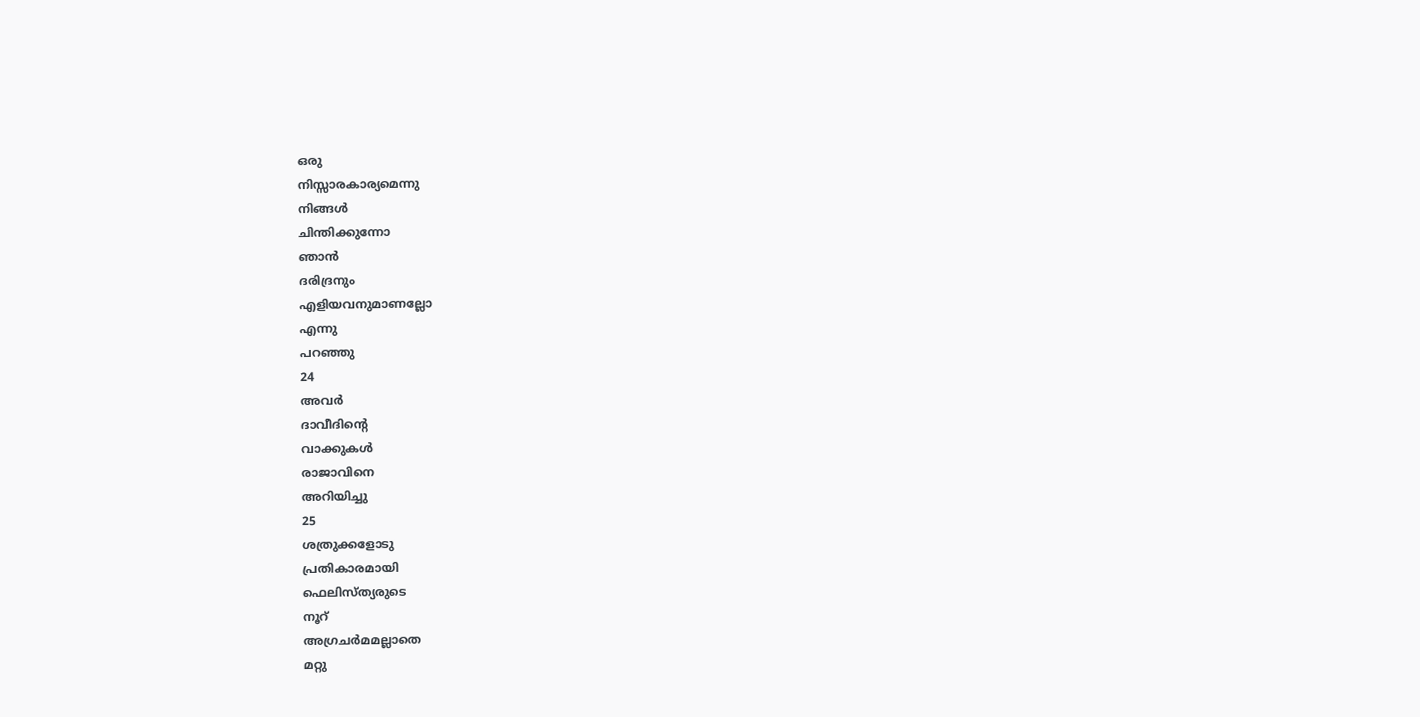ഒരു
നിസ്സാരകാര്യമെന്നു
നിങ്ങൾ
ചിന്തിക്കുന്നോ
ഞാൻ
ദരിദ്രനും
എളിയവനുമാണല്ലോ
എന്നു
പറഞ്ഞു
24
അവർ
ദാവീദിന്റെ
വാക്കുകൾ
രാജാവിനെ
അറിയിച്ചു
25
ശത്രുക്കളോടു
പ്രതികാരമായി
ഫെലിസ്ത്യരുടെ
നൂറ്
അഗ്രചർമമല്ലാതെ
മറ്റു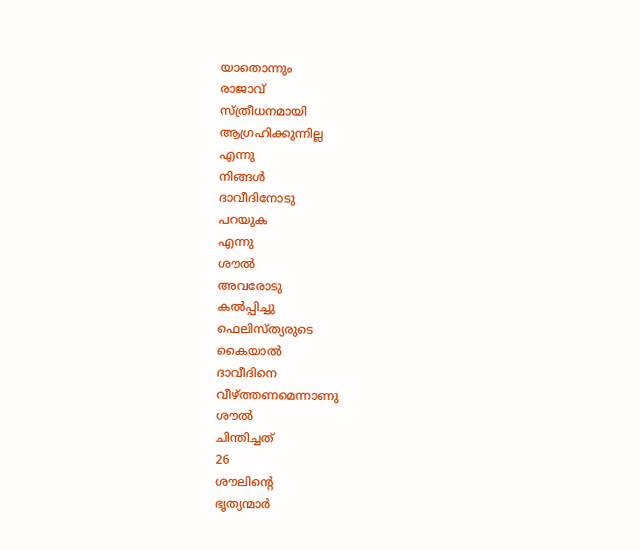യാതൊന്നും
രാജാവ്
സ്ത്രീധനമായി
ആഗ്രഹിക്കുന്നില്ല
എന്നു
നിങ്ങൾ
ദാവീദിനോടു
പറയുക
എന്നു
ശൗൽ
അവരോടു
കൽപ്പിച്ചു
ഫെലിസ്ത്യരുടെ
കൈയാൽ
ദാവീദിനെ
വീഴ്ത്തണമെന്നാണു
ശൗൽ
ചിന്തിച്ചത്
26
ശൗലിന്റെ
ഭൃത്യന്മാർ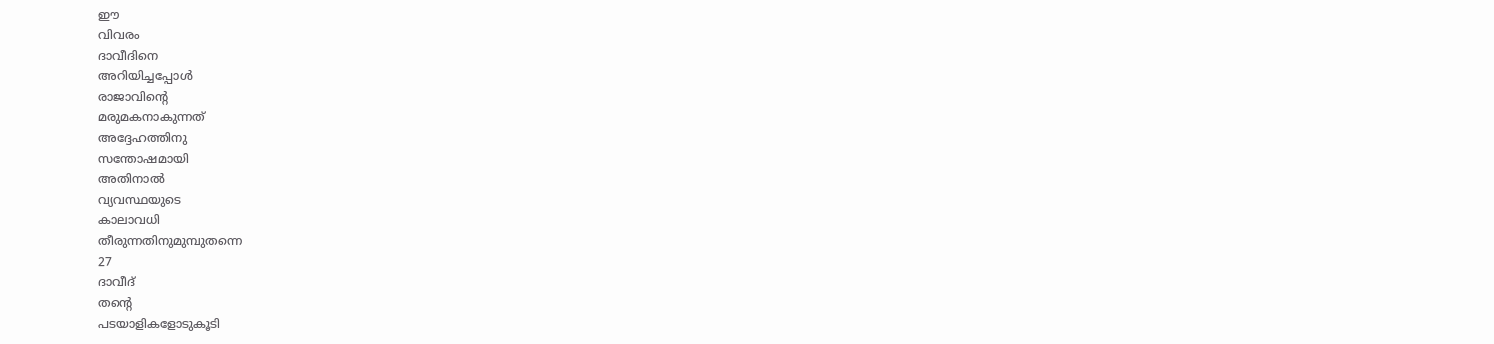ഈ
വിവരം
ദാവീദിനെ
അറിയിച്ചപ്പോൾ
രാജാവിന്റെ
മരുമകനാകുന്നത്
അദ്ദേഹത്തിനു
സന്തോഷമായി
അതിനാൽ
വ്യവസ്ഥയുടെ
കാലാവധി
തീരുന്നതിനുമുമ്പുതന്നെ
27
ദാവീദ്
തന്റെ
പടയാളികളോടുകൂടി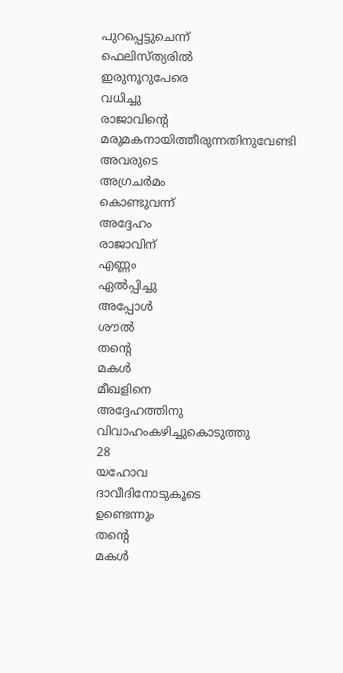പുറപ്പെട്ടുചെന്ന്
ഫെലിസ്ത്യരിൽ
ഇരുനൂറുപേരെ
വധിച്ചു
രാജാവിന്റെ
മരുമകനായിത്തീരുന്നതിനുവേണ്ടി
അവരുടെ
അഗ്രചർമം
കൊണ്ടുവന്ന്
അദ്ദേഹം
രാജാവിന്
എണ്ണം
ഏൽപ്പിച്ചു
അപ്പോൾ
ശൗൽ
തന്റെ
മകൾ
മീഖളിനെ
അദ്ദേഹത്തിനു
വിവാഹംകഴിച്ചുകൊടുത്തു
28
യഹോവ
ദാവീദിനോടുകൂടെ
ഉണ്ടെന്നും
തന്റെ
മകൾ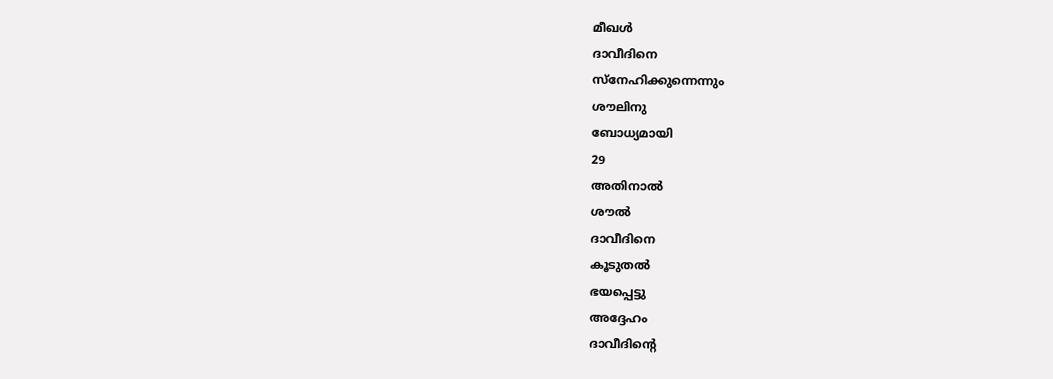മീഖൾ
ദാവീദിനെ
സ്നേഹിക്കുന്നെന്നും
ശൗലിനു
ബോധ്യമായി
29
അതിനാൽ
ശൗൽ
ദാവീദിനെ
കൂടുതൽ
ഭയപ്പെട്ടു
അദ്ദേഹം
ദാവീദിന്റെ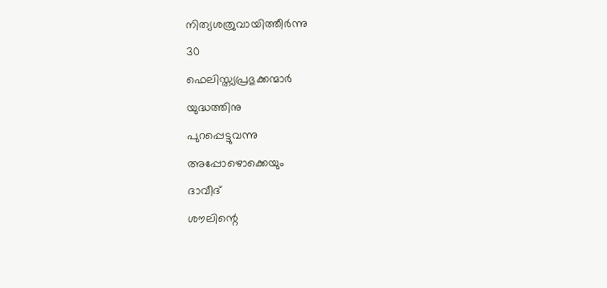നിത്യശത്രുവായിത്തീർന്നു
30
ഫെലിസ്ത്യപ്രഭുക്കന്മാർ
യുദ്ധത്തിനു
പുറപ്പെട്ടുവന്നു
അപ്പോഴൊക്കെയും
ദാവീദ്
ശൗലിന്റെ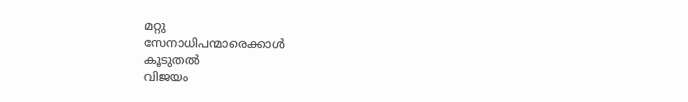മറ്റു
സേനാധിപന്മാരെക്കാൾ
കൂടുതൽ
വിജയം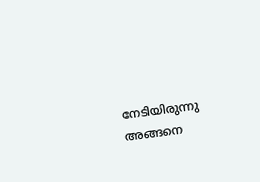നേടിയിരുന്നു
അങ്ങനെ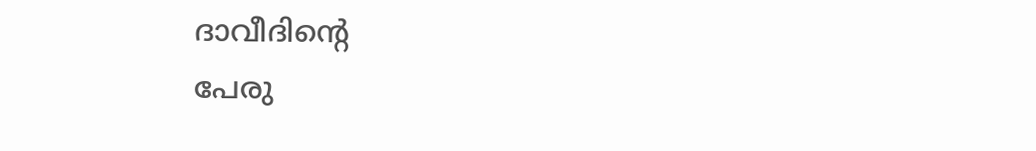ദാവീദിന്റെ
പേരു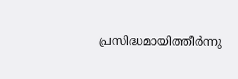പ്രസിദ്ധമായിത്തീർന്നു